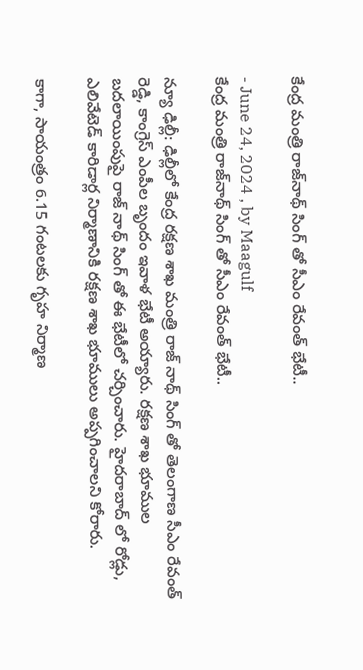కేంద్ర మంత్రి రాజ్‌నాథ్‌ సింగ్ తో సీఎం రేవంత్ భేటీ..

- June 24, 2024 , by Maagulf
కేంద్ర మంత్రి రాజ్‌నాథ్‌ సింగ్ తో సీఎం రేవంత్ భేటీ..

న్యూ ఢిల్లీ: ఢిల్లీలో కేంద్ర రక్షణ శాఖ మంత్రి రాజ్ నాథ్ సింగ్ తో తెలంగాణ‌ సీఎం రేవంత్ రెడ్డి, కాంగ్రెస్ ఎంపీల బృందం ఇవాళ‌ భేటీ అయ్యారు. రక్షణ శాఖ భూముల బదలాయింపుపై రాజ్ నాథ్ సింగ్ తో ఈ భేటీలో చర్చించారు. హైదరాబాద్ లో రోడ్లు, ఎలివేటెడ్ కారిడార్ల నిర్మాణానికి రక్షణ శాఖ భూములు అప్పగించాలని కోరారు.

కాగా, సాయంత్రం 6.15 గంటలకు గృహ నిర్మాణ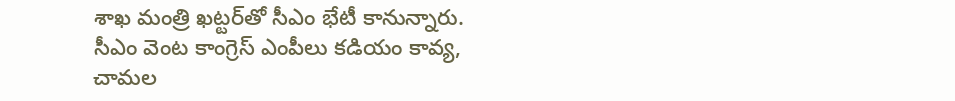శాఖ మంత్రి ఖట్టర్‌తో సీఎం భేటీ కానున్నారు. సీఎం వెంట కాంగ్రెస్ ఎంపీలు కడియం కావ్య, చామల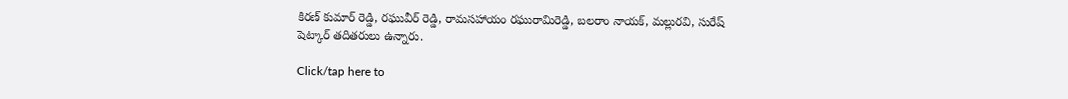కిరణ్ కుమార్ రెడ్డి, రఘువీర్ రెడ్డి, రామసహాయం రఘురామిరెడ్డి, బలరాం నాయక్, మల్లురవి, సురేష్ షెట్కార్ తదితరులు ఉన్నారు.

Click/tap here to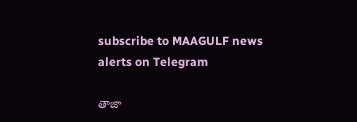subscribe to MAAGULF news alerts on Telegram

తాజా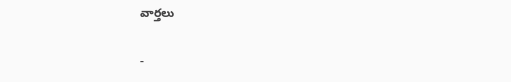వార్తలు

-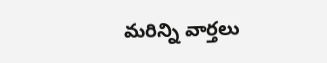మరిన్ని వార్తలు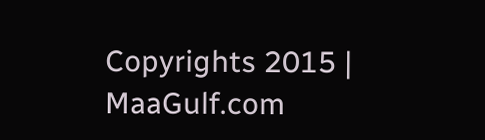Copyrights 2015 | MaaGulf.com